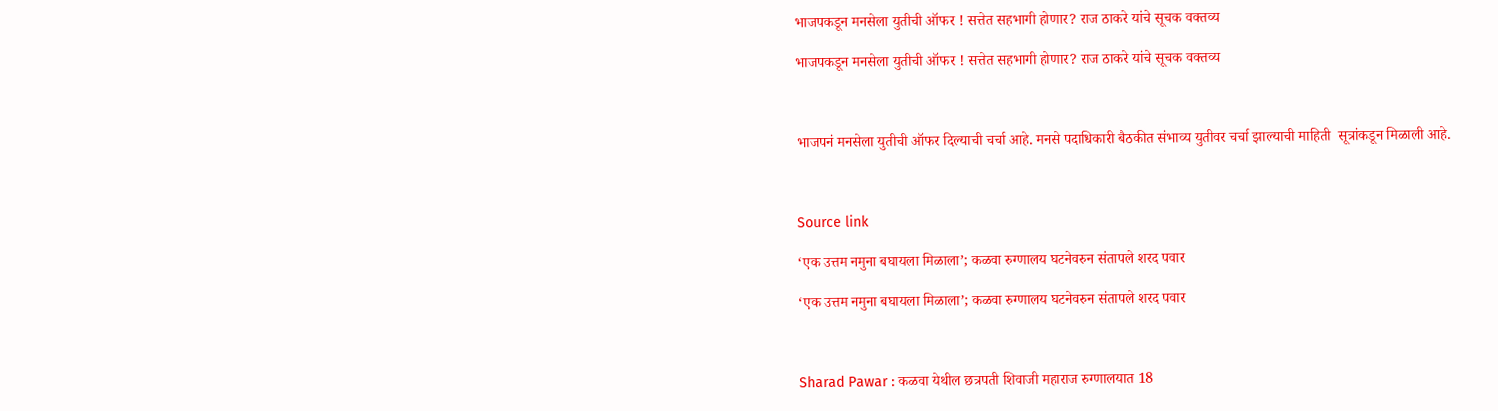भाजपकडून मनसेला युतीची ऑफर ! सत्तेत सहभागी होणार? राज ठाकरे यांचे सूचक वक्तव्य

भाजपकडून मनसेला युतीची ऑफर ! सत्तेत सहभागी होणार? राज ठाकरे यांचे सूचक वक्तव्य



भाजपनं मनसेला युतीची ऑफर दिल्याची चर्चा आहे. मनसे पदाधिकारी बैठकीत संभाव्य युतीवर चर्चा झाल्याची माहिती  सूत्रांकडून मिळाली आहे.



Source link

‘एक उत्तम नमुना बघायला मिळाला’; कळवा रुग्णालय घटनेवरुन संतापले शरद पवार

‘एक उत्तम नमुना बघायला मिळाला’; कळवा रुग्णालय घटनेवरुन संतापले शरद पवार



Sharad Pawar : कळवा येथील छत्रपती शिवाजी महाराज रुग्णालयात 18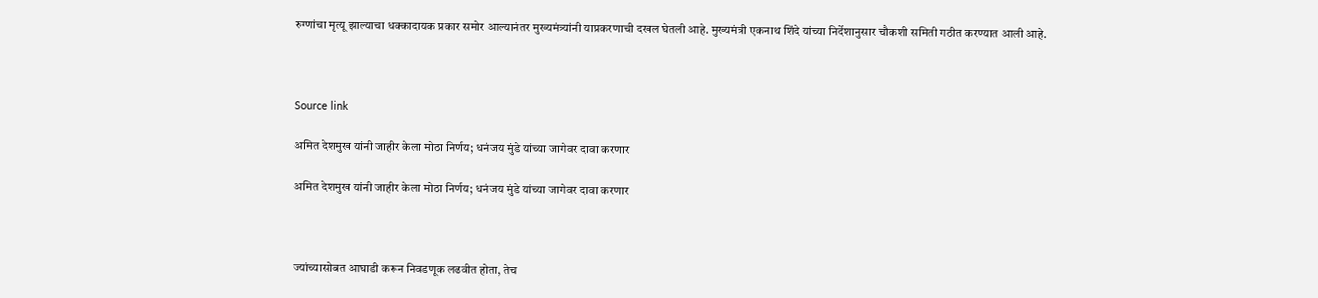रुग्णांचा मृत्यू झाल्याचा धक्कादायक प्रकार समोर आल्यानंतर मुख्यमंत्र्यांनी याप्रकरणाची दखल घेतली आहे. मुख्यमंत्री एकनाथ शिंदे यांच्या निर्देशानुसार चौकशी समिती गठीत करण्यात आली आहे.



Source link

अमित देशमुख यांनी जाहीर केला मोठा निर्णय; धनंजय मुंडे यांच्या जागेवर दावा करणार

अमित देशमुख यांनी जाहीर केला मोठा निर्णय; धनंजय मुंडे यांच्या जागेवर दावा करणार



ज्यांच्यासोबत आघाडी करून निवडणूक लढवीत होता, तेच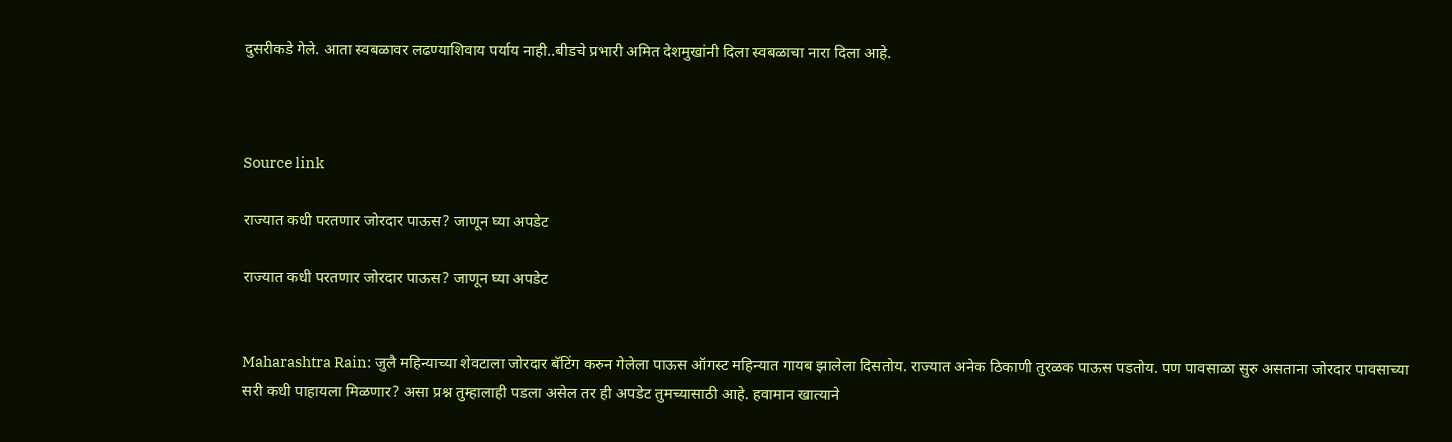दुसरीकडे गेले. आता स्वबळावर लढण्याशिवाय पर्याय नाही..बीडचे प्रभारी अमित देशमुखांनी दिला स्वबळाचा नारा दिला आहे.



Source link

राज्यात कधी परतणार जोरदार पाऊस? जाणून घ्या अपडेट

राज्यात कधी परतणार जोरदार पाऊस? जाणून घ्या अपडेट


Maharashtra Rain: जुलै महिन्याच्या शेवटाला जोरदार बॅटिंग करुन गेलेला पाऊस ऑगस्ट महिन्यात गायब झालेला दिसतोय. राज्यात अनेक ठिकाणी तुरळक पाऊस पडतोय. पण पावसाळा सुरु असताना जोरदार पावसाच्या सरी कधी पाहायला मिळणार? असा प्रश्न तुम्हालाही पडला असेल तर ही अपडेट तुमच्यासाठी आहे. हवामान खात्याने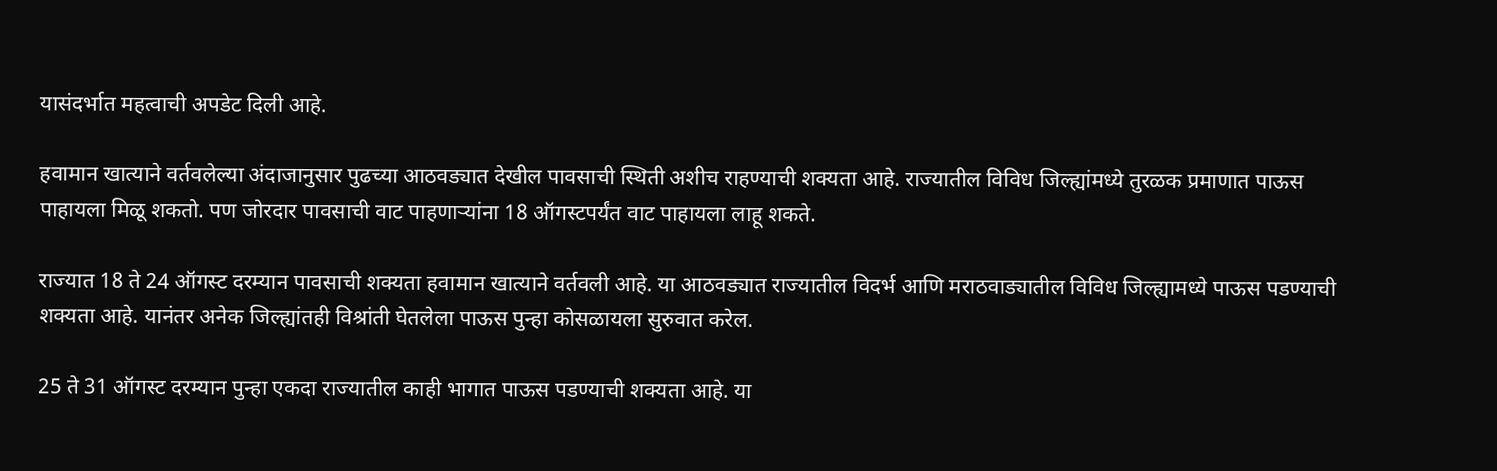यासंदर्भात महत्वाची अपडेट दिली आहे.

हवामान खात्याने वर्तवलेल्या अंदाजानुसार पुढच्या आठवड्यात देखील पावसाची स्थिती अशीच राहण्याची शक्यता आहे. राज्यातील विविध जिल्ह्यांमध्ये तुरळक प्रमाणात पाऊस पाहायला मिळू शकतो. पण जोरदार पावसाची वाट पाहणाऱ्यांना 18 ऑगस्टपर्यंत वाट पाहायला लाहू शकते.

राज्यात 18 ते 24 ऑगस्ट दरम्यान पावसाची शक्यता हवामान खात्याने वर्तवली आहे. या आठवड्यात राज्यातील विदर्भ आणि मराठवाड्यातील विविध जिल्ह्यामध्ये पाऊस पडण्याची शक्यता आहे. यानंतर अनेक जिल्ह्यांतही विश्रांती घेतलेला पाऊस पुन्हा कोसळायला सुरुवात करेल.

25 ते 31 ऑगस्ट दरम्यान पुन्हा एकदा राज्यातील काही भागात पाऊस पडण्याची शक्यता आहे. या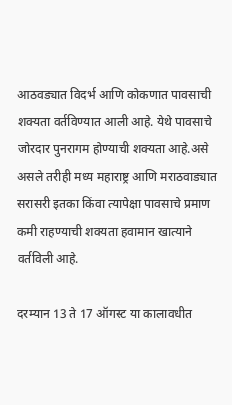आठवड्यात विदर्भ आणि कोकणात पावसाची शक्यता वर्तविण्यात आली आहे. येथे पावसाचे जोरदार पुनरागम होण्याची शक्यता आहे.असे असले तरीही मध्य महाराष्ट्र आणि मराठवाड्यात सरासरी इतका किंवा त्यापेक्षा पावसाचे प्रमाण कमी राहण्याची शक्यता हवामान खात्याने वर्तविली आहे.

दरम्यान 13 ते 17 ऑगस्ट या कालावधीत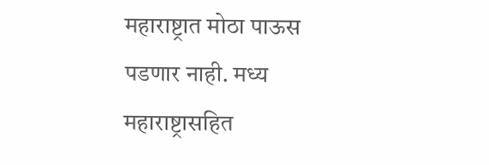महाराष्ट्रात मोठा पाऊस पडणार नाही. मध्य महाराष्ट्रासहित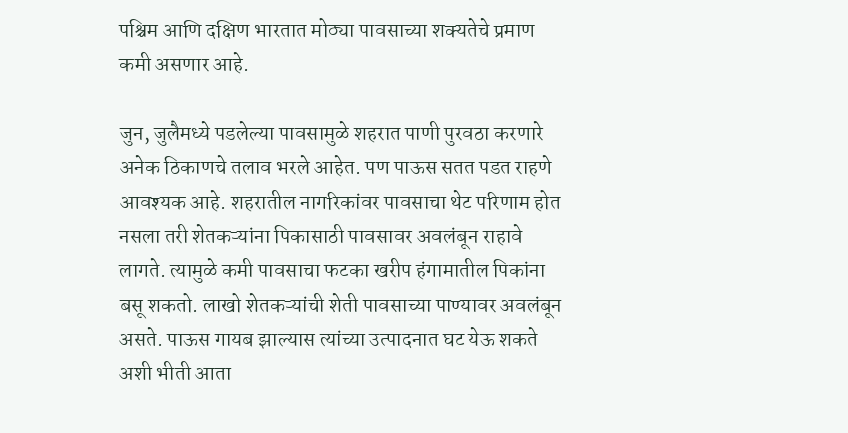पश्चिम आणि दक्षिण भारतात मोठ्या पावसाच्या शक्यतेचे प्रमाण कमी असणार आहे.

जुन, जुलैमध्ये पडलेल्या पावसामुळे शहरात पाणी पुरवठा करणारे अनेक ठिकाणचे तलाव भरले आहेत. पण पाऊस सतत पडत राहणे आवश्यक आहे. शहरातील नागरिकांवर पावसाचा थेट परिणाम होत नसला तरी शेतकऱ्यांना पिकासाठी पावसावर अवलंबून राहावे लागते. त्यामुळे कमी पावसाचा फटका खरीप हंगामातील पिकांना बसू शकतो. लाखो शेतकऱ्यांची शेती पावसाच्या पाण्यावर अवलंबून असते. पाऊस गायब झाल्यास त्यांच्या उत्पादनात घट येऊ शकते अशी भीती आता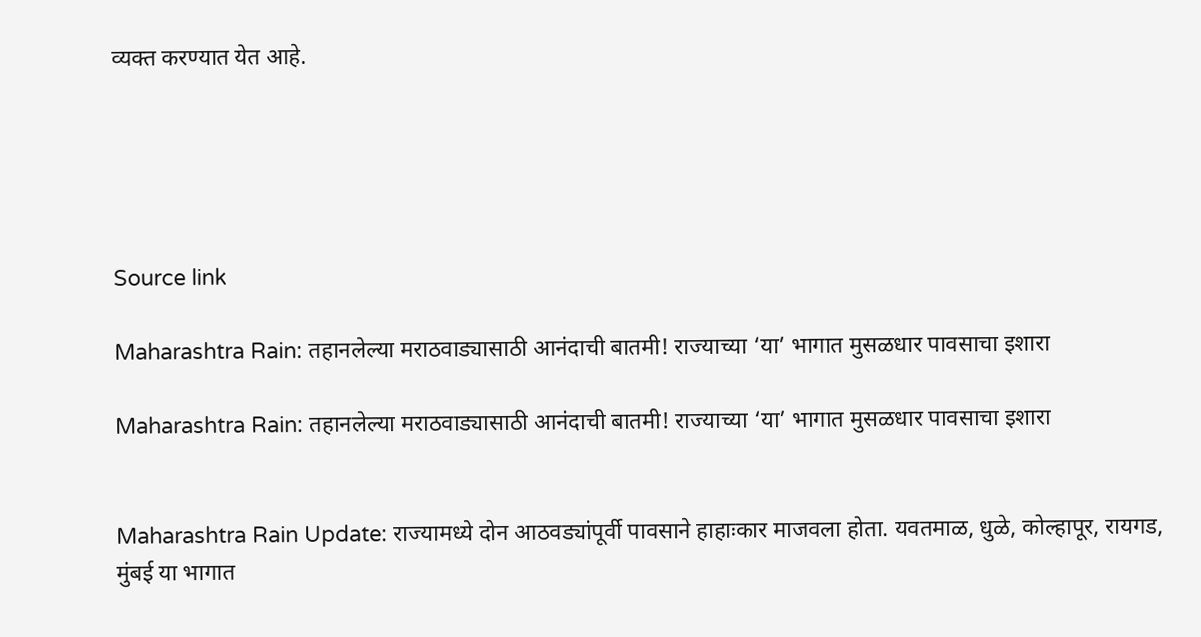व्यक्त करण्यात येत आहे.





Source link

Maharashtra Rain: तहानलेल्या मराठवाड्यासाठी आनंदाची बातमी! राज्याच्या ‘या’ भागात मुसळधार पावसाचा इशारा

Maharashtra Rain: तहानलेल्या मराठवाड्यासाठी आनंदाची बातमी! राज्याच्या ‘या’ भागात मुसळधार पावसाचा इशारा


Maharashtra Rain Update: राज्यामध्ये दोन आठवड्यांपूर्वी पावसाने हाहाःकार माजवला होता. यवतमाळ, धुळे, कोल्हापूर, रायगड, मुंबई या भागात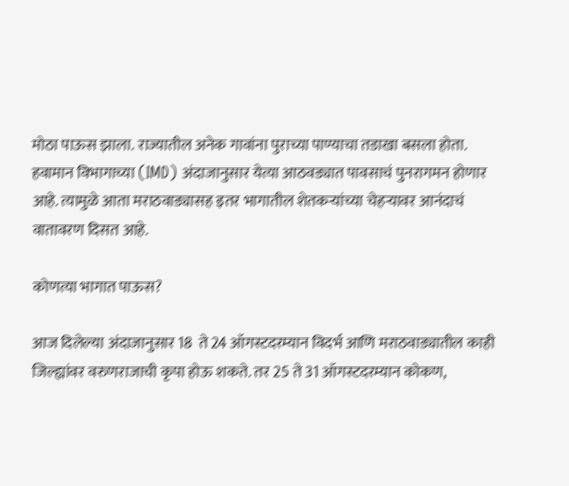मोठा पाऊस झाला. राज्यातील अनेक गावांना पुराच्या पाण्याचा तडाखा बसला होता. हवामान विभागाच्या (IMD) अंदाजानुसार येत्या आठवड्यात पावसाचं पुनरागमन होणार आहे. त्यामुळे आता मराठवाड्यासह इतर भागातील शेतकऱ्यांच्या चेहऱ्यावर आनंदाचं वातावरण दिसत आहे.

कोणत्या भागात पाऊस?

आज दिलेल्या अंदाजानुसार 18  ते 24 ऑगस्टदरम्यान विदर्भ आणि मराठवाड्यातील काही जिल्ह्यांवर वरुणराजाची कृपा होऊ शकते. तर 25 ते 31 ऑगस्टदरम्यान कोकण,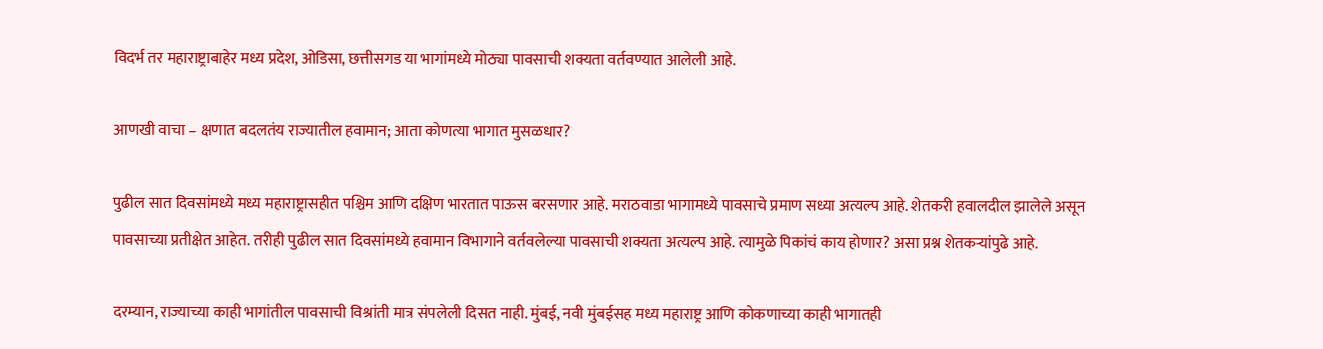विदर्भ तर महाराष्ट्राबाहेर मध्य प्रदेश, ओडिसा, छत्तीसगड या भागांमध्ये मोठ्या पावसाची शक्यता वर्तवण्यात आलेली आहे.

आणखी वाचा – क्षणात बदलतंय राज्यातील हवामान; आता कोणत्या भागात मुसळधार?

पुढील सात दिवसांमध्ये मध्य महाराष्ट्रासहीत पश्चिम आणि दक्षिण भारतात पाऊस बरसणार आहे. मराठवाडा भागामध्ये पावसाचे प्रमाण सध्या अत्यल्प आहे. शेतकरी हवालदील झालेले असून पावसाच्या प्रतीक्षेत आहेत. तरीही पुढील सात दिवसांमध्ये हवामान विभागाने वर्तवलेल्या पावसाची शक्यता अत्यल्प आहे. त्यामुळे पिकांचं काय होणार? असा प्रश्न शेतकऱ्यांपुढे आहे.

दरम्यान, राज्याच्या काही भागांतील पावसाची विश्रांती मात्र संपलेली दिसत नाही. मुंबई, नवी मुंबईसह मध्य महाराष्ट्र आणि कोकणाच्या काही भागातही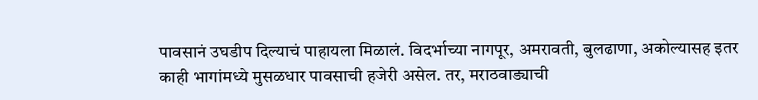पावसानं उघडीप दिल्याचं पाहायला मिळालं. विदर्भाच्या नागपूर, अमरावती, बुलढाणा, अकोल्यासह इतर काही भागांमध्ये मुसळधार पावसाची हजेरी असेल. तर, मराठवाड्याची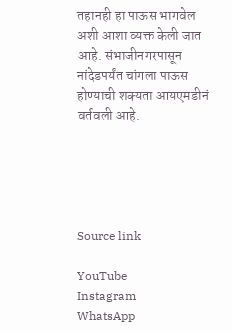तहानही हा पाऊस भागवेल अशी आशा व्यक्त केली जात आहे. संभाजीनगरपासून नांदेडपर्यंत चांगला पाऊस होण्याची शक्यता आयएमडीनं वर्तवली आहे.





Source link

YouTube
Instagram
WhatsApp